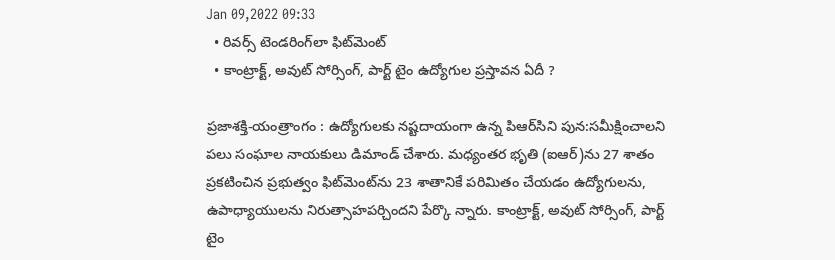Jan 09,2022 09:33
  • రివర్స్‌ టెండరింగ్‌లా ఫిట్‌మెంట్‌
  • కాంట్రాక్ట్‌, అవుట్‌ సోర్సింగ్‌, పార్ట్‌ టైం ఉద్యోగుల ప్రస్తావన ఏదీ ?

ప్రజాశక్తి-యంత్రాంగం : ఉద్యోగులకు నష్టదాయంగా ఉన్న పిఆర్‌సిని పున:సమీక్షించాలని పలు సంఘాల నాయకులు డిమాండ్‌ చేశారు. మధ్యంతర భృతి (ఐఆర్‌)ను 27 శాతం ప్రకటించిన ప్రభుత్వం ఫిట్‌మెంట్‌ను 23 శాతానికే పరిమితం చేయడం ఉద్యోగులను, ఉపాధ్యాయులను నిరుత్సాహపర్చిందని పేర్కొ న్నారు. కాంట్రాక్ట్‌, అవుట్‌ సోర్సింగ్‌, పార్ట్‌ టైం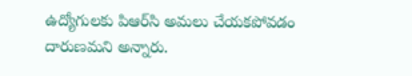ఉద్యోగులకు పిఆర్‌సి అమలు చేయకపోవడం దారుణమని అన్నారు.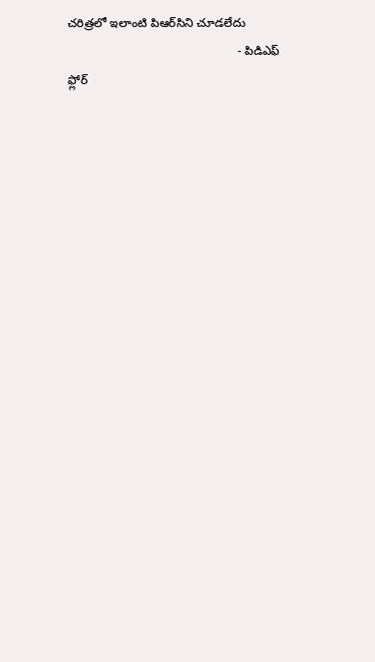చరిత్రలో ఇలాంటి పిఆర్‌సిని చూడలేదు
                                                  - పిడిఎఫ్‌ ఫ్లోర్‌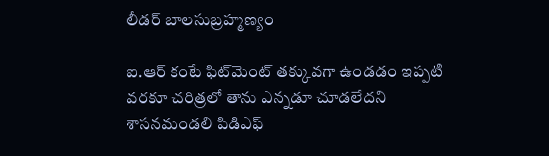లీడర్‌ బాలసుబ్రహ్మణ్యం

ఐ.ఆర్‌ కంటే ఫిట్‌మెంట్‌ తక్కువగా ఉండడం ఇప్పటి వరకూ చరిత్రలో తాను ఎన్నడూ చూడలేదని శాసనమండలి పిడిఎఫ్‌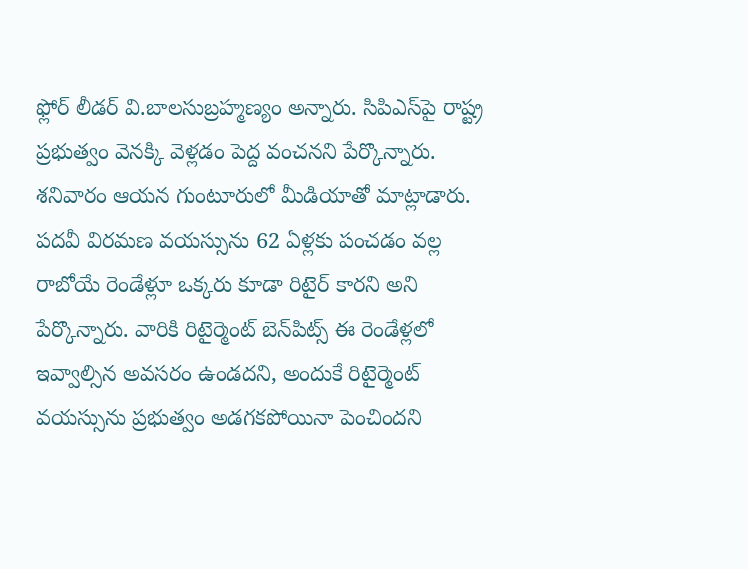ఫ్లోర్‌ లీడర్‌ వి.బాలసుబ్రహ్మణ్యం అన్నారు. సిపిఎస్‌పై రాష్ట్ర ప్రభుత్వం వెనక్కి వెళ్లడం పెద్ద వంచనని పేర్కొన్నారు. శనివారం ఆయన గుంటూరులో మీడియాతో మాట్లాడారు. పదవీ విరమణ వయస్సును 62 ఏళ్లకు పంచడం వల్ల రాబోయే రెండేళ్లూ ఒక్కరు కూడా రిటైర్‌ కారని అని పేర్కొన్నారు. వారికి రిటైర్మెంట్‌ బెన్‌పిట్స్‌ ఈ రెండేళ్లలో ఇవ్వాల్సిన అవసరం ఉండదని, అందుకే రిటైర్మెంట్‌ వయస్సును ప్రభుత్వం అడగకపోయినా పెంచిందని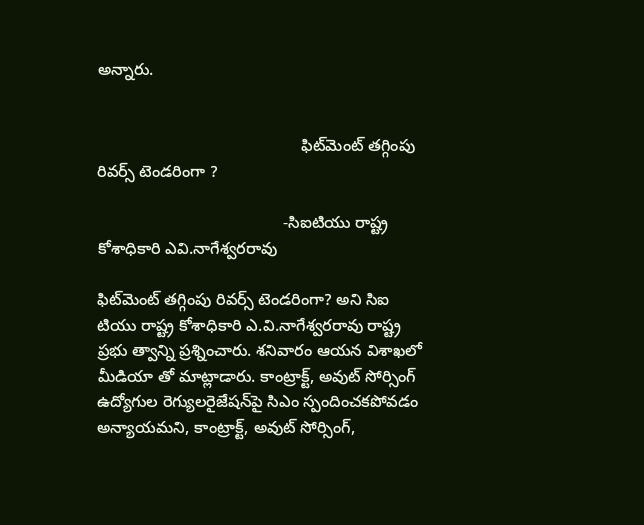అన్నారు.


                                             ఫిట్‌మెంట్‌ తగ్గింపు రివర్స్‌ టెండరింగా ?

                                         -సిఐటియు రాష్ట్ర కోశాధికారి ఎవి.నాగేశ్వరరావు

ఫిట్‌మెంట్‌ తగ్గింపు రివర్స్‌ టెండరింగా? అని సిఐ టియు రాష్ట్ర కోశాధికారి ఎ.వి.నాగేశ్వరరావు రాష్ట్ర ప్రభు త్వాన్ని ప్రశ్నించారు. శనివారం ఆయన విశాఖలో మీడియా తో మాట్లాడారు. కాంట్రాక్ట్‌, అవుట్‌ సోర్సింగ్‌ ఉద్యోగుల రెగ్యులరైజేషన్‌పై సిఎం స్పందించకపోవడం అన్యాయమని, కాంట్రాక్ట్‌, అవుట్‌ సోర్సింగ్‌,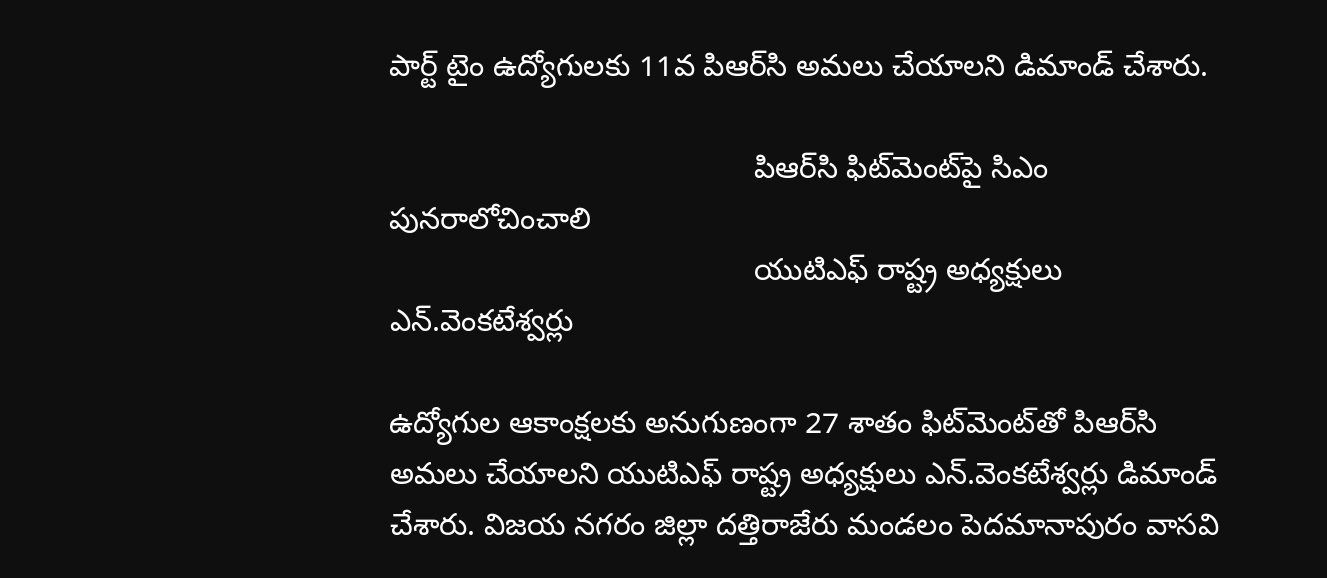పార్ట్‌ టైం ఉద్యోగులకు 11వ పిఆర్‌సి అమలు చేయాలని డిమాండ్‌ చేశారు.

                                           పిఆర్‌సి ఫిట్‌మెంట్‌పై సిఎం పునరాలోచించాలి
                                           యుటిఎఫ్‌ రాష్ట్ర అధ్యక్షులు ఎన్‌.వెంకటేశ్వర్లు

ఉద్యోగుల ఆకాంక్షలకు అనుగుణంగా 27 శాతం ఫిట్‌మెంట్‌తో పిఆర్‌సి అమలు చేయాలని యుటిఎఫ్‌ రాష్ట్ర అధ్యక్షులు ఎన్‌.వెంకటేశ్వర్లు డిమాండ్‌ చేశారు. విజయ నగరం జిల్లా దత్తిరాజేరు మండలం పెదమానాపురం వాసవి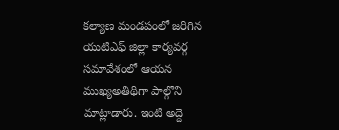కల్యాణ మండపంలో జరిగిన యుటిఎఫ్‌ జిల్లా కార్యవర్గ సమావేశంలో ఆయన ముఖ్యఅతిథిగా పాల్గొని మాట్లాడారు. ఇంటి అద్దె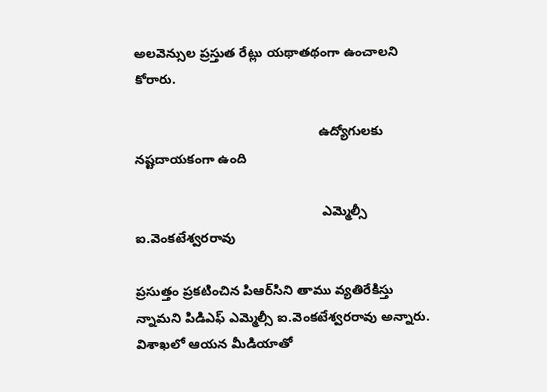అలవెన్సుల ప్రస్తుత రేట్లు యథాతథంగా ఉంచాలని కోరారు.

                                                  ఉద్యోగులకు నష్టదాయకంగా ఉంది

                                                   ఎమ్మెల్సీ ఐ.వెంకటేశ్వరరావు

ప్రసుత్తం ప్రకటించిన పిఆర్‌సిని తాము వ్యతిరేకిస్తు న్నామని పిడిఎఫ్‌ ఎమ్మెల్సీ ఐ.వెంకటేశ్వరరావు అన్నారు. విశాఖలో ఆయన మీడియాతో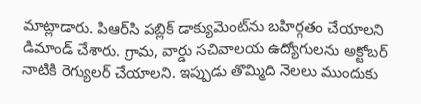మాట్లాడారు. పిఆర్‌సి పబ్లిక్‌ డాక్యుమెంట్‌ను బహిర్గతం చేయాలని డిమాండ్‌ చేశారు. గ్రామ, వార్డు సచివాలయ ఉద్యోగులను అక్టోబర్‌ నాటికి రెగ్యులర్‌ చేయాలని. ఇప్పుడు తొమ్మిది నెలలు ముందుకు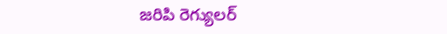జరిపి రెగ్యులర్‌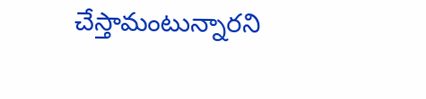చేస్తామంటున్నారని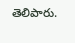తెలిపారు.